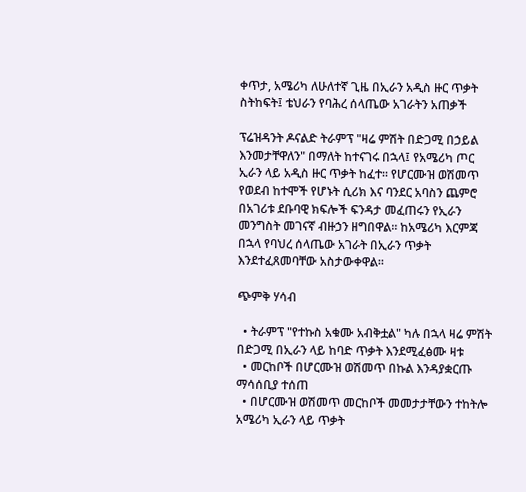ቀጥታ, አሜሪካ ለሁለተኛ ጊዜ በኢራን አዲስ ዙር ጥቃት ስትከፍት፤ ቴህራን የባሕረ ሰላጤው አገራትን አጠቃች

ፕሬዝዳንት ዶናልድ ትራምፕ "ዛሬ ምሽት በድጋሚ በኃይል እንመታቸዋለን" በማለት ከተናገሩ በኋላ፤ የአሜሪካ ጦር ኢራን ላይ አዲስ ዙር ጥቃት ከፈተ። የሆርሙዝ ወሽመጥ የወደብ ከተሞች የሆኑት ሲሪክ እና ባንደር አባስን ጨምሮ በአገሪቱ ደቡባዊ ክፍሎች ፍንዳታ መፈጠሩን የኢራን መንግስት መገናኛ ብዙኃን ዘግበዋል። ከአሜሪካ እርምጃ በኋላ የባህረ ሰላጤው አገራት በኢራን ጥቃት እንደተፈጸመባቸው አስታውቀዋል።

ጭምቅ ሃሳብ

  • ትራምፕ "የተኩስ አቁሙ አብቅቷል" ካሉ በኋላ ዛሬ ምሽት በድጋሚ በኢራን ላይ ከባድ ጥቃት እንደሚፈፅሙ ዛቱ
  • መርከቦች በሆርሙዝ ወሽመጥ በኩል እንዳያቋርጡ ማሳሰቢያ ተሰጠ
  • በሆርሙዝ ወሽመጥ መርከቦች መመታታቸውን ተከትሎ አሜሪካ ኢራን ላይ ጥቃት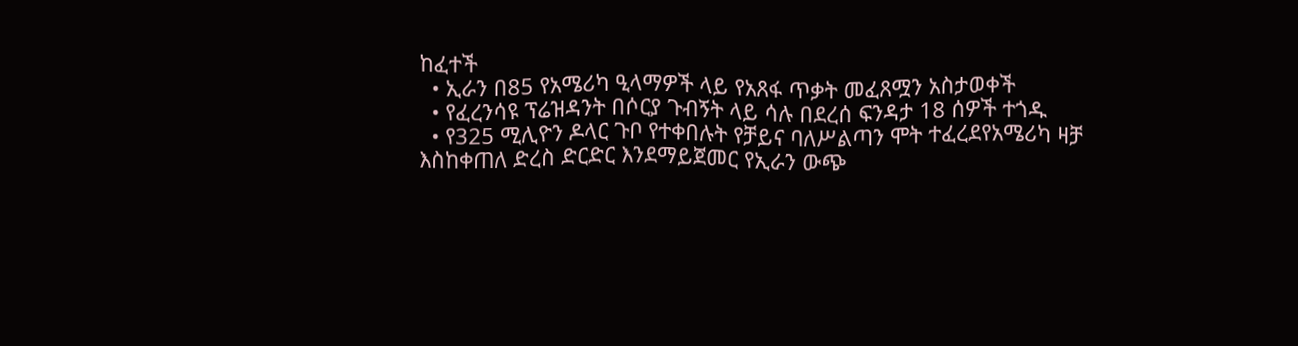ከፈተች
  • ኢራን በ85 የአሜሪካ ዒላማዎች ላይ የአጸፋ ጥቃት መፈጸሟን አስታወቀች
  • የፈረንሳዩ ፕሬዝዳንት በሶርያ ጉብኝት ላይ ሳሉ በደረሰ ፍንዳታ 18 ሰዎች ተጎዱ
  • የ325 ሚሊዮን ዶላር ጉቦ የተቀበሉት የቻይና ባለሥልጣን ሞት ተፈረደየአሜሪካ ዛቻ እስከቀጠለ ድረስ ድርድር እንደማይጀመር የኢራን ውጭ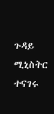ጉዳይ ሚኒስትር ተናገሩ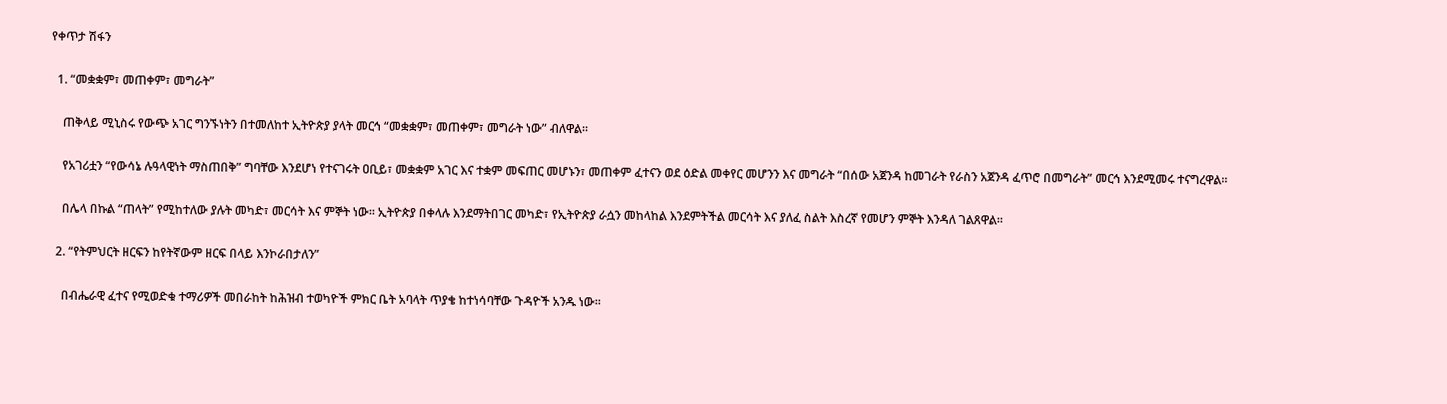የቀጥታ ሽፋን

  1. “መቋቋም፣ መጠቀም፣ መግራት”

    ጠቅላይ ሚኒስሩ የውጭ አገር ግንኙነትን በተመለከተ ኢትዮጵያ ያላት መርኅ “መቋቋም፣ መጠቀም፣ መግራት ነው” ብለዋል።

    የአገሪቷን “የውሳኔ ሉዓላዊነት ማስጠበቅ” ግባቸው እንደሆነ የተናገሩት ዐቢይ፣ መቋቋም አገር እና ተቋም መፍጠር መሆኑን፣ መጠቀም ፈተናን ወደ ዕድል መቀየር መሆንን እና መግራት “በሰው አጀንዳ ከመገራት የራስን አጀንዳ ፈጥሮ በመግራት” መርኅ እንደሚመሩ ተናግረዋል።

    በሌላ በኩል “ጠላት” የሚከተለው ያሉት መካድ፣ መርሳት እና ምኞት ነው። ኢትዮጵያ በቀላሉ እንደማትበገር መካድ፣ የኢትዮጵያ ራሷን መከላከል እንደምትችል መርሳት እና ያለፈ ስልት እስረኛ የመሆን ምኞት እንዳለ ገልጸዋል።

  2. “የትምህርት ዘርፍን ከየትኛውም ዘርፍ በላይ እንኮራበታለን”

    በብሔራዊ ፈተና የሚወድቁ ተማሪዎች መበራከት ከሕዝብ ተወካዮች ምክር ቤት አባላት ጥያቄ ከተነሳባቸው ጉዳዮች አንዱ ነው።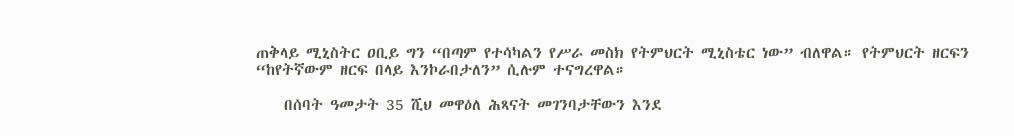ጠቅላይ ሚኒስትር ዐቢይ ግን “በጣም የተሳካልን የሥራ መስክ የትምህርት ሚኒስቴር ነው” ብለዋል። የትምህርት ዘርፍን “ከየትኛውም ዘርፍ በላይ እንኮራበታለን” ሲሉም ተናግረዋል።

    በሰባት ዓመታት 35 ሺህ መዋዕለ ሕጻናት መገንባታቸውን እንደ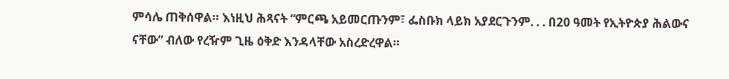ምሳሌ ጠቅሰዋል። እነዚህ ሕጻናት “ምርጫ አይመርጡንም፣ ፌስቡክ ላይክ አያደርጉንም. . . በ20 ዓመት የኢትዮጵያ ሕልውና ናቸው” ብለው የረዥም ጊዜ ዕቅድ እንዳላቸው አስረድረዋል።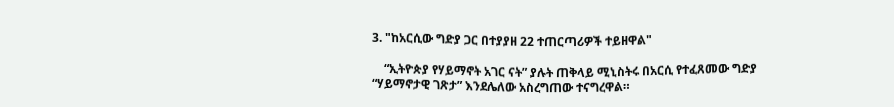3. "ከአርሲው ግድያ ጋር በተያያዘ 22 ተጠርጣሪዎች ተይዘዋል"

    “ኢትዮጵያ የሃይማኖት አገር ናት” ያሉት ጠቅላይ ሚኒስትሩ በአርሲ የተፈጸመው ግድያ “ሃይማኖታዊ ገጽታ” እንደሌለው አስረግጠው ተናግረዋል።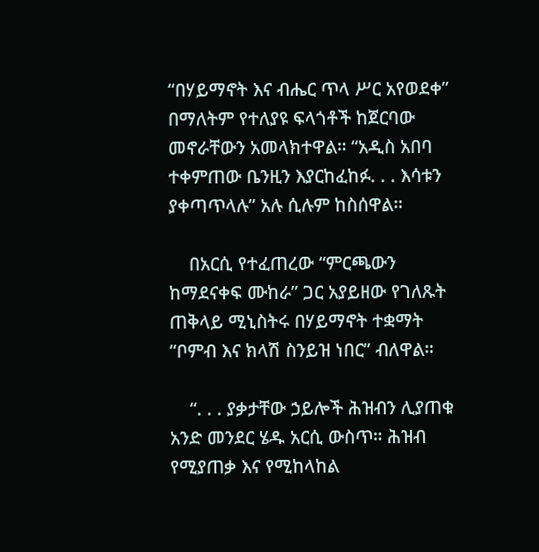“በሃይማኖት እና ብሔር ጥላ ሥር አየወደቀ” በማለትም የተለያዩ ፍላጎቶች ከጀርባው መኖራቸውን አመላክተዋል። “አዲስ አበባ ተቀምጠው ቤንዚን እያርከፈከፉ. . . እሳቱን ያቀጣጥላሉ” አሉ ሲሉም ከስሰዋል።

    በአርሲ የተፈጠረው “ምርጫውን ከማደናቀፍ ሙከራ” ጋር አያይዘው የገለጹት ጠቅላይ ሚኒስትሩ በሃይማኖት ተቋማት “ቦምብ እና ክላሽ ስንይዝ ነበር” ብለዋል።

    “. . . ያቃታቸው ኃይሎች ሕዝብን ሊያጠቁ አንድ መንደር ሄዱ አርሲ ውስጥ። ሕዝብ የሚያጠቃ እና የሚከላከል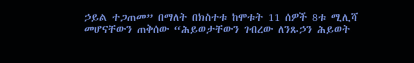ኃይል ተጋጠመ” በማለት በክስተቱ ከሞቱት 11 ሰዎች 8ቱ ሚሊሻ መሆናቸውን ጠቅሰው “ሕይወታቸውን ገብረው ለንጹኃን ሕይወት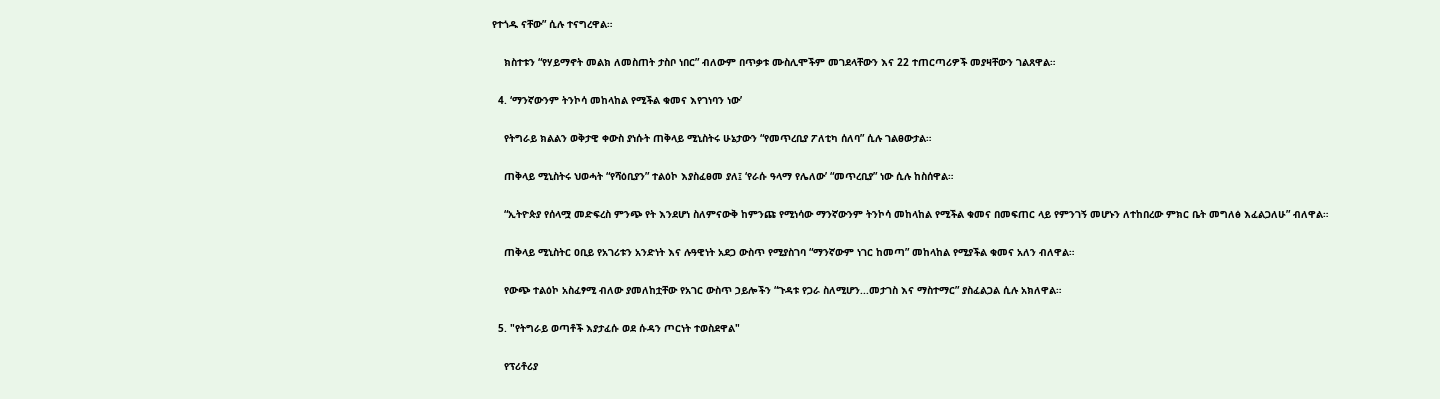የተጎዱ ናቸው” ሲሉ ተናግረዋል።

    ክስተቱን “የሃይማኖት መልክ ለመስጠት ታስቦ ነበር” ብለውም በጥቃቱ ሙስሊሞችም መገደላቸውን እና 22 ተጠርጣሪዎች መያዛቸውን ገልጸዋል።

  4. ‘ማንኛውንም ትንኮሳ መከላከል የሚችል ቁመና እየገነባን ነው’

    የትግራይ ክልልን ወቅታዊ ቀውስ ያነሱት ጠቅላይ ሚኒስትሩ ሁኔታውን “የመጥረቢያ ፖለቲካ ሰለባ” ሲሉ ገልፀውታል።

    ጠቅላይ ሚኒስትሩ ህወሓት “የሻዕቢያን” ተልዕኮ እያስፈፀመ ያለ፤ ‘የራሱ ዓላማ የሌለው’ “መጥረቢያ” ነው ሲሉ ከስሰዋል።

    “ኢትዮጵያ የሰላሟ መድፍረስ ምንጭ የት እንደሆነ ስለምናውቅ ከምንጩ የሚነሳው ማንኛውንም ትንኮሳ መከላከል የሚችል ቁመና በመፍጠር ላይ የምንገኝ መሆኑን ለተከበረው ምክር ቤት መግለፅ እፈልጋለሁ” ብለዋል።

    ጠቅላይ ሚኒስትር ዐቢይ የአገሪቱን አንድነት እና ሉዓዊነት አደጋ ውስጥ የሚያስገባ “ማንኛውም ነገር ከመጣ” መከላከል የሚያችል ቁመና አለን ብለዋል።

    የውጭ ተልዕኮ አስፈፃሚ ብለው ያመለከቷቸው የአገር ውስጥ ኃይሎችን “ጉዳቱ የጋራ ስለሚሆን...መታገስ እና ማስተማር” ያስፈልጋል ሲሉ አክለዋል።

  5. "የትግራይ ወጣቶች እያታፈሱ ወደ ሱዳን ጦርነት ተወስደዋል"

    የፕሪቶሪያ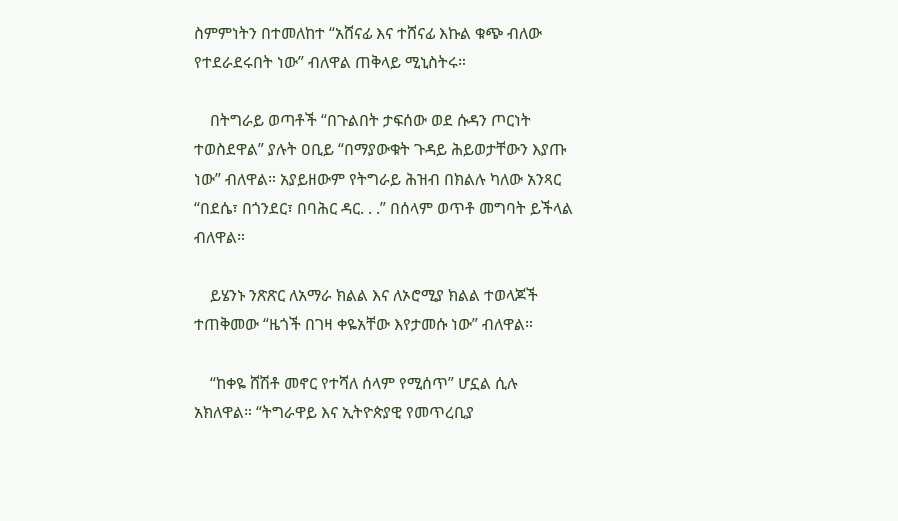ስምምነትን በተመለከተ “አሸናፊ እና ተሸናፊ እኩል ቁጭ ብለው የተደራደሩበት ነው” ብለዋል ጠቅላይ ሚኒስትሩ።

    በትግራይ ወጣቶች “በጉልበት ታፍሰው ወደ ሱዳን ጦርነት ተወስደዋል” ያሉት ዐቢይ “በማያውቁት ጉዳይ ሕይወታቸውን እያጡ ነው” ብለዋል። አያይዘውም የትግራይ ሕዝብ በክልሉ ካለው አንጻር “በደሴ፣ በጎንደር፣ በባሕር ዳር. . .” በሰላም ወጥቶ መግባት ይችላል ብለዋል።

    ይሄንኑ ንጽጽር ለአማራ ክልል እና ለኦሮሚያ ክልል ተወላጆች ተጠቅመው “ዜጎች በገዛ ቀዬአቸው እየታመሱ ነው” ብለዋል።

    “ከቀዬ ሸሽቶ መኖር የተሻለ ሰላም የሚሰጥ” ሆኗል ሲሉ አክለዋል። “ትግራዋይ እና ኢትዮጵያዊ የመጥረቢያ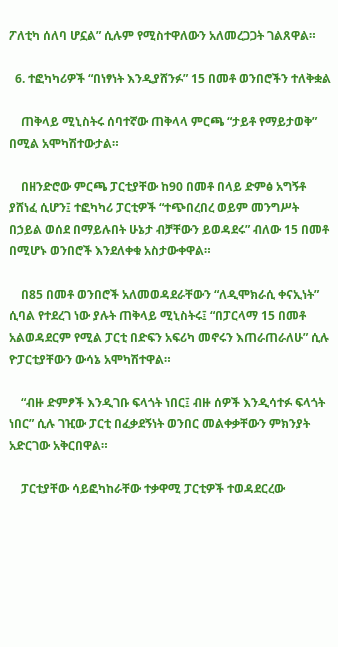ፖለቲካ ሰለባ ሆኗል” ሲሉም የሚስተዋለውን አለመረጋጋት ገልጸዋል።

  6. ተፎካካሪዎች “በነፃነት እንዲያሸንፉ” 15 በመቶ ወንበሮችን ተለቅቋል

    ጠቅላይ ሚኒስትሩ ሰባተኛው ጠቅላላ ምርጫ “ታይቶ የማይታወቅ” በሚል አሞካሽተውታል።

    በዘንድሮው ምርጫ ፓርቲያቸው ከ90 በመቶ በላይ ድምፅ አግኝቶ ያሸነፈ ሲሆን፤ ተፎካካሪ ፓርቲዎች “ተጭበረበረ ወይም መንግሥት በኃይል ወሰደ በማይሉበት ሁኔታ ብቻቸውን ይወዳደሩ” ብለው 15 በመቶ በሚሆኑ ወንበሮች እንደለቀቁ አስታውቀዋል።

    በ85 በመቶ ወንበሮች አለመወዳደራቸውን “ለዲሞክራሲ ቀናኢነት” ሲባል የተደረገ ነው ያሉት ጠቅላይ ሚኒስትሩ፤ “በፓርላማ 15 በመቶ አልወዳደርም የሚል ፓርቲ በድፍን አፍሪካ መኖሩን እጠራጠራለሁ” ሲሉ ዮፓርቲያቸውን ውሳኔ አሞካሽተዋል።

    “ብዙ ድምፆች እንዲገቡ ፍላጎት ነበር፤ ብዙ ሰዎች እንዲሳተፉ ፍላጎት ነበር” ሲሉ ገዢው ፓርቲ በፈቃደኝነት ወንበር መልቀቃቸውን ምክንያት አድርገው አቅርበዋል።

    ፓርቲያቸው ሳይፎካከራቸው ተቃዋሚ ፓርቲዎች ተወዳደርረው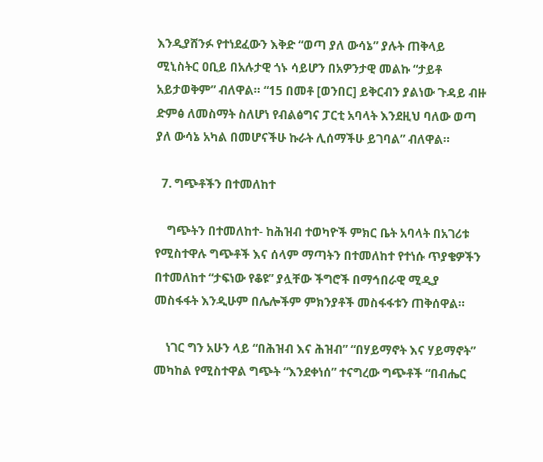እንዲያሸንፉ የተነደፈውን እቅድ “ወጣ ያለ ውሳኔ” ያሉት ጠቅላይ ሚኒስትር ዐቢይ በአሉታዊ ጎኑ ሳይሆን በአዎንታዊ መልኩ “ታይቶ አይታወቅም” ብለዋል። “15 በመቶ [ወንበር] ይቅርብን ያልነው ጉዳይ ብዙ ድምፅ ለመስማት ስለሆነ የብልፅግና ፓርቲ አባላት እንደዚህ ባለው ወጣ ያለ ውሳኔ አካል በመሆናችሁ ኩራት ሊሰማችሁ ይገባል” ብለዋል።

  7. ግጭቶችን በተመለከተ

    ግጭትን በተመለከተ- ከሕዝብ ተወካዮች ምክር ቤት አባላት በአገሪቱ የሚስተዋሉ ግጭቶች እና ሰላም ማጣትን በተመለከተ የተነሱ ጥያቄዎችን በተመለከተ “ታፍነው የቆዩ” ያሏቸው ችግሮች በማኅበራዊ ሚዲያ መስፋፋት እንዲሁም በሌሎችም ምክንያቶች መስፋፋቱን ጠቅሰዋል።

    ነገር ግን አሁን ላይ “በሕዝብ እና ሕዝብ” “በሃይማኖት እና ሃይማኖት” መካከል የሚስተዋል ግጭት “እንደቀነሰ” ተናግረው ግጭቶች “በብሔር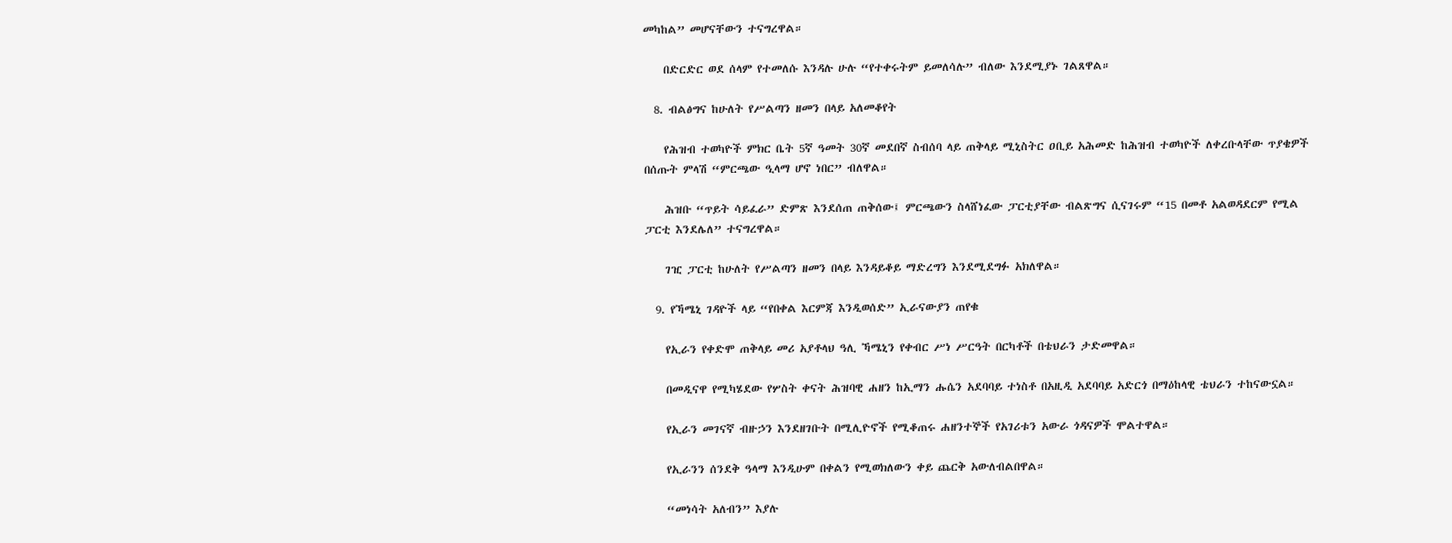መካከል” መሆናቸውን ተናግረዋል።

    በድርድር ወደ ሰላም የተመለሱ እንዳሉ ሁሉ “የተቀሩትም ይመለሳሉ” ብለው እንደሚያኑ ገልጸዋል።

  8. ብልፅግና ከሁለት የሥልጣን ዘመን በላይ አለመቆየት

    የሕዝብ ተወካዮች ምክር ቤት 5ኛ ዓመት 30ኛ መደበኛ ስብሰባ ላይ ጠቅላይ ሚኒስትር ዐቢይ አሕመድ ከሕዝብ ተወካዮች ለቀረቡላቸው ጥያቄዎች በሰጡት ምላሽ “ምርጫው ዒላማ ሆኖ ነበር” ብለዋል።

    ሕዝቡ “ጥይት ሳይፈራ” ድምጽ እንደሰጠ ጠቅሰው፤ ምርጫውን ስላሸነፈው ፓርቲያቸው ብልጽግና ሲናገሩም “15 በመቶ አልወዳደርም የሚል ፓርቲ እንደሌለ” ተናግረዋል።

    ገዢ ፓርቲ ከሁለት የሥልጣን ዘመን በላይ እንዳይቆይ ማድረግን እንደሚደግፉ አክለዋል።

  9. የኻሜኒ ገዳዮች ላይ “የበቀል እርምጃ እንዲወሰድ” ኢራናውያን ጠየቁ

    የኢራን የቀድሞ ጠቅላይ መሪ አያቶላህ ዓሊ ኻሜኒን የቀብር ሥነ ሥርዓት በርካቶች በቴህራን ታድመዋል።

    በመዲናዋ የሚካሄደው የሦስት ቀናት ሕዝባዊ ሐዘን ከኢማን ሑሴን አደባባይ ተነስቶ በአዚዲ አደባባይ አድርጎ በማዕከላዊ ቴህራን ተከናውኗል።

    የኢራን መገናኛ ብዙኃን እንደዘገቡት በሚሊዮኖች የሚቆጠሩ ሐዘንተኞች የአገሪቱን አውራ ጎዳናዎች ሞልተዋል።

    የኢራንን ሰንደቅ ዓላማ እንዲሁም በቀልን የሚወክለውን ቀይ ጨርቅ አውለብልበዋል።

    “መነሳት አለብን” እያሉ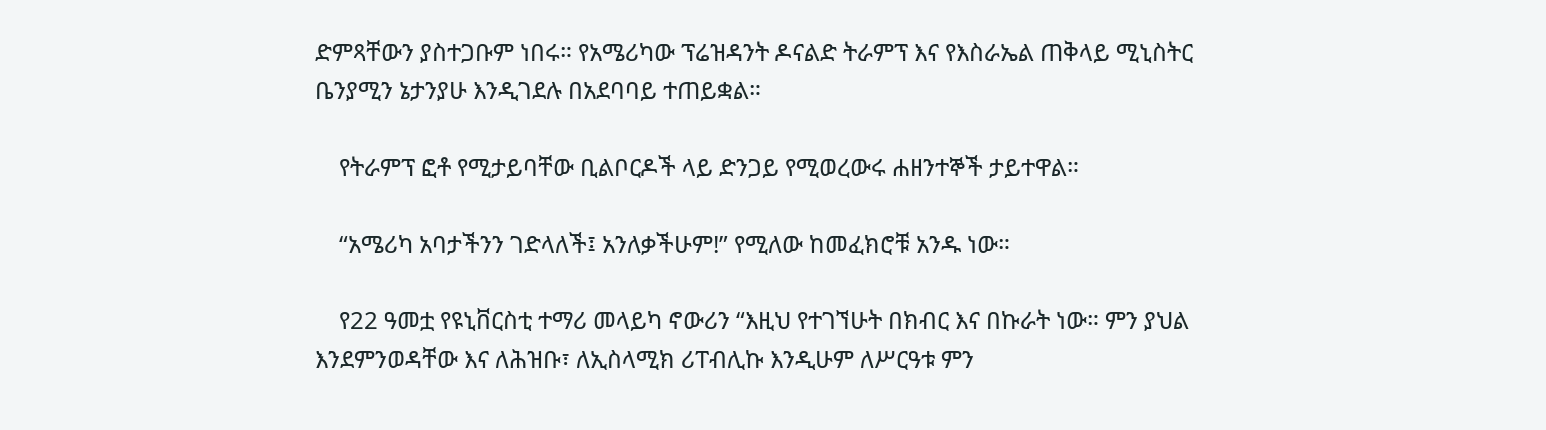ድምጻቸውን ያስተጋቡም ነበሩ። የአሜሪካው ፕሬዝዳንት ዶናልድ ትራምፕ እና የእስራኤል ጠቅላይ ሚኒስትር ቤንያሚን ኔታንያሁ እንዲገደሉ በአደባባይ ተጠይቋል።

    የትራምፕ ፎቶ የሚታይባቸው ቢልቦርዶች ላይ ድንጋይ የሚወረውሩ ሐዘንተኞች ታይተዋል።

    “አሜሪካ አባታችንን ገድላለች፤ አንለቃችሁም!” የሚለው ከመፈክሮቹ አንዱ ነው።

    የ22 ዓመቷ የዩኒቨርስቲ ተማሪ መላይካ ኖውሪን “እዚህ የተገኘሁት በክብር እና በኩራት ነው። ምን ያህል እንደምንወዳቸው እና ለሕዝቡ፣ ለኢስላሚክ ሪፐብሊኩ እንዲሁም ለሥርዓቱ ምን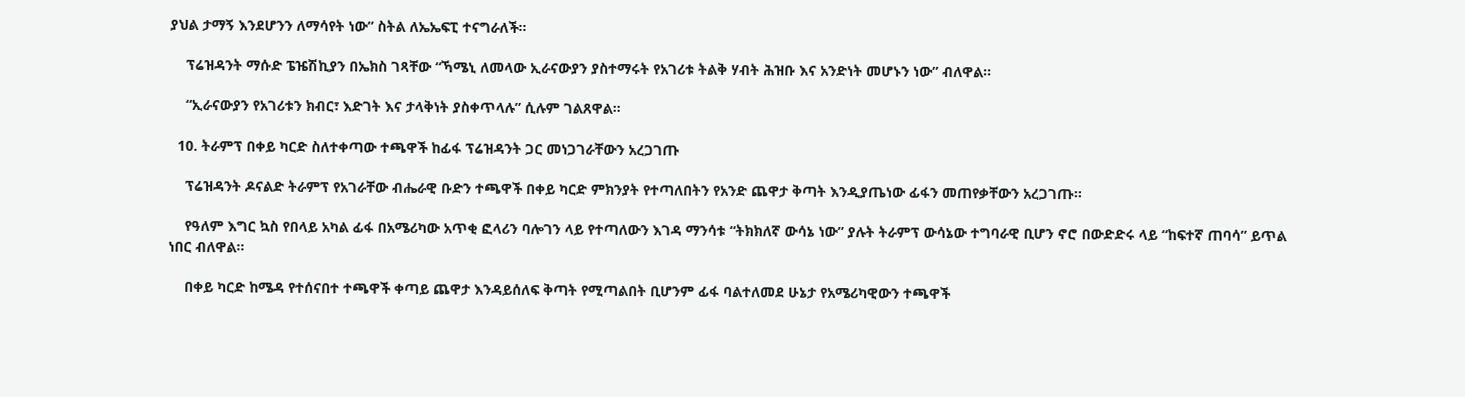ያህል ታማኝ እንደሆንን ለማሳየት ነው” ስትል ለኤኤፍፒ ተናግራለች።

    ፕሬዝዳንት ማሱድ ፔዤሽኪያን በኤክስ ገጻቸው “ኻሜኒ ለመላው ኢራናውያን ያስተማሩት የአገሪቱ ትልቅ ሃብት ሕዝቡ እና አንድነት መሆኑን ነው” ብለዋል።

    “ኢራናውያን የአገሪቱን ክብር፣ እድገት እና ታላቅነት ያስቀጥላሉ” ሲሉም ገልጸዋል።

  10. ትራምፕ በቀይ ካርድ ስለተቀጣው ተጫዋች ከፊፋ ፕሬዝዳንት ጋር መነጋገራቸውን አረጋገጡ

    ፕሬዝዳንት ዶናልድ ትራምፕ የአገራቸው ብሔራዊ ቡድን ተጫዋች በቀይ ካርድ ምክንያት የተጣለበትን የአንድ ጨዋታ ቅጣት እንዲያጤነው ፊፋን መጠየቃቸውን አረጋገጡ።

    የዓለም እግር ኳስ የበላይ አካል ፊፋ በአሜሪካው አጥቂ ፎላሪን ባሎገን ላይ የተጣለውን እገዳ ማንሳቱ “ትክክለኛ ውሳኔ ነው” ያሉት ትራምፕ ውሳኔው ተግባራዊ ቢሆን ኖሮ በውድድሩ ላይ “ከፍተኛ ጠባሳ” ይጥል ነበር ብለዋል።

    በቀይ ካርድ ከሜዳ የተሰናበተ ተጫዋች ቀጣይ ጨዋታ እንዳይሰለፍ ቅጣት የሚጣልበት ቢሆንም ፊፋ ባልተለመደ ሁኔታ የአሜሪካዊውን ተጫዋች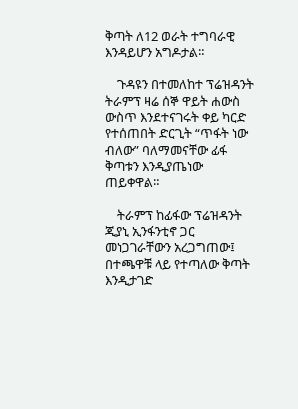ቅጣት ለ12 ወራት ተግባራዊ እንዳይሆን አግዶታል።

    ጉዳዩን በተመለከተ ፕሬዝዳንት ትራምፕ ዛሬ ሰኞ ዋይት ሐውስ ውስጥ እንደተናገሩት ቀይ ካርድ የተሰጠበት ድርጊት “ጥፋት ነው ብለው” ባለማመናቸው ፊፋ ቅጣቱን እንዲያጤነው ጠይቀዋል።

    ትራምፕ ከፊፋው ፕሬዝዳንት ጂያኒ ኢንፋንቲኖ ጋር መነጋገራቸውን አረጋግጠው፤ በተጫዋቹ ላይ የተጣለው ቅጣት እንዲታገድ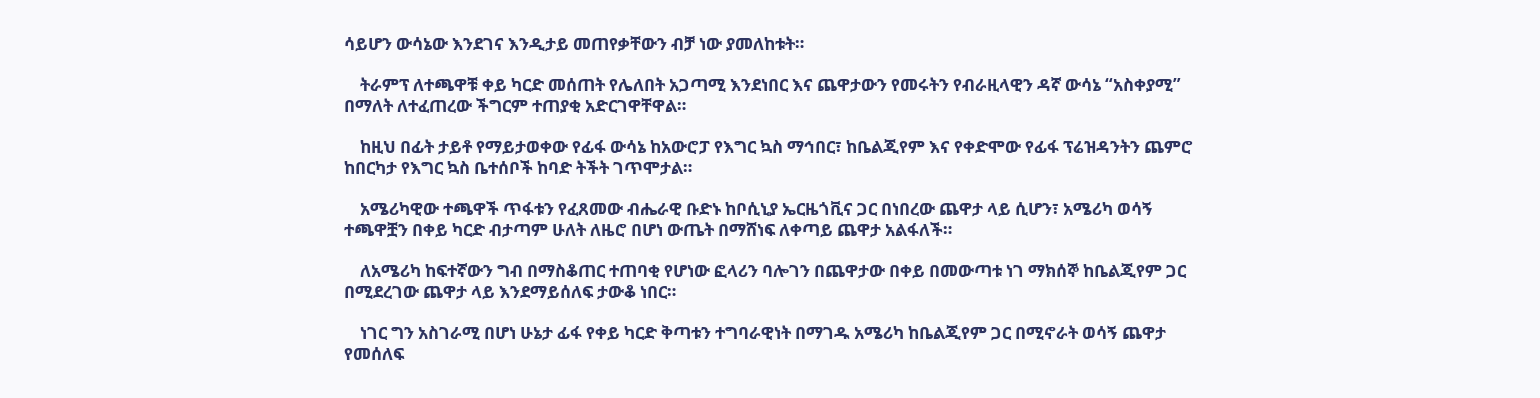ሳይሆን ውሳኔው እንደገና እንዲታይ መጠየቃቸውን ብቻ ነው ያመለከቱት።

    ትራምፕ ለተጫዋቹ ቀይ ካርድ መሰጠት የሌለበት አጋጣሚ እንደነበር እና ጨዋታውን የመሩትን የብራዚላዊን ዳኛ ውሳኔ “አስቀያሚ” በማለት ለተፈጠረው ችግርም ተጠያቂ አድርገዋቸዋል።

    ከዚህ በፊት ታይቶ የማይታወቀው የፊፋ ውሳኔ ከአውሮፓ የእግር ኳስ ማኅበር፣ ከቤልጂየም እና የቀድሞው የፊፋ ፕሬዝዳንትን ጨምሮ ከበርካታ የእግር ኳስ ቤተሰቦች ከባድ ትችት ገጥሞታል።

    አሜሪካዊው ተጫዋች ጥፋቱን የፈጸመው ብሔራዊ ቡድኑ ከቦሲኒያ ኤርዜጎቪና ጋር በነበረው ጨዋታ ላይ ሲሆን፣ አሜሪካ ወሳኝ ተጫዋቿን በቀይ ካርድ ብታጣም ሁለት ለዜሮ በሆነ ውጤት በማሸነፍ ለቀጣይ ጨዋታ አልፋለች።

    ለአሜሪካ ከፍተኛውን ግብ በማስቆጠር ተጠባቂ የሆነው ፎላሪን ባሎገን በጨዋታው በቀይ በመውጣቱ ነገ ማክሰኞ ከቤልጂየም ጋር በሚደረገው ጨዋታ ላይ እንደማይሰለፍ ታውቆ ነበር።

    ነገር ግን አስገራሚ በሆነ ሁኔታ ፊፋ የቀይ ካርድ ቅጣቱን ተግባራዊነት በማገዱ አሜሪካ ከቤልጂየም ጋር በሚኖራት ወሳኝ ጨዋታ የመሰለፍ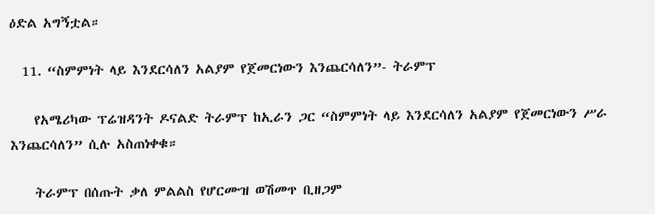ዕድል አግኝቷል።

  11. “ስምምነት ላይ እንደርሳለን አልያም የጀመርነውን እንጨርሳለን”- ትራምፕ

    የአሜሪካው ፕሬዝዳንት ዶናልድ ትራምፕ ከኢራን ጋር “ስምምነት ላይ እንደርሳለን አልያም የጀመርነውን ሥራ እንጨርሳለን” ሲሉ አስጠነቀቁ።

    ትራምፕ በሰጡት ቃለ ምልልስ የሆርሙዝ ወሽመጥ ቢዘጋም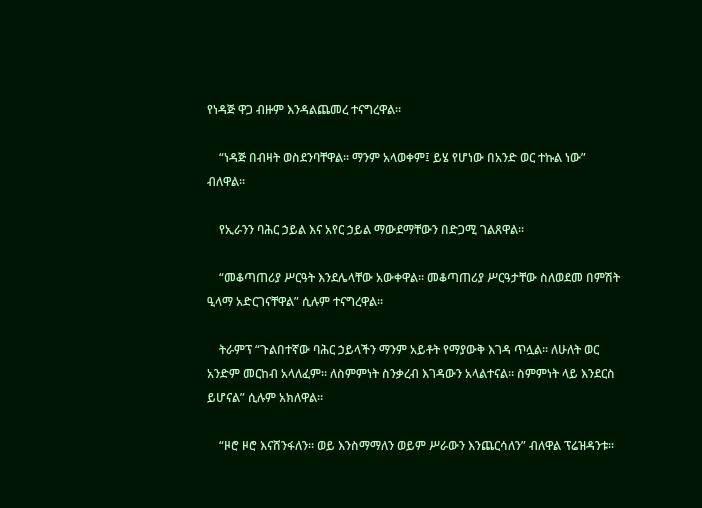የነዳጅ ዋጋ ብዙም እንዳልጨመረ ተናግረዋል።

    “ነዳጅ በብዛት ወስደንባቸዋል። ማንም አላወቀም፤ ይሄ የሆነው በአንድ ወር ተኩል ነው” ብለዋል።

    የኢራንን ባሕር ኃይል እና አየር ኃይል ማውደማቸውን በድጋሚ ገልጸዋል።

    “መቆጣጠሪያ ሥርዓት እንደሌላቸው አውቀዋል። መቆጣጠሪያ ሥርዓታቸው ስለወደመ በምሽት ዒላማ አድርገናቸዋል” ሲሉም ተናግረዋል።

    ትራምፕ “ጉልበተኛው ባሕር ኃይላችን ማንም አይቶት የማያውቅ እገዳ ጥሏል። ለሁለት ወር አንድም መርከብ አላለፈም። ለስምምነት ስንቃረብ እገዳውን አላልተናል። ስምምነት ላይ እንደርስ ይሆናል” ሲሉም አክለዋል።

    “ዞሮ ዞሮ እናሸንፋለን። ወይ እንስማማለን ወይም ሥራውን እንጨርሳለን” ብለዋል ፕሬዝዳንቱ።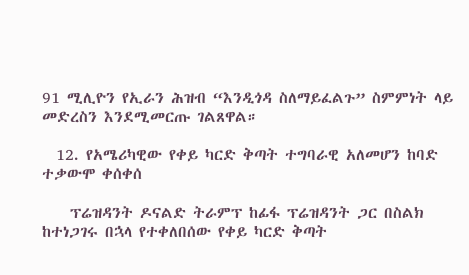91 ሚሊዮን የኢራን ሕዝብ “እንዲጎዳ ስለማይፈልጉ” ስምምነት ላይ መድረስን እንደሚመርጡ ገልጸዋል።

  12. የአሜሪካዊው የቀይ ካርድ ቅጣት ተግባራዊ አለመሆን ከባድ ተቃውሞ ቀሰቀሰ

    ፕሬዝዳንት ዶናልድ ትራምፕ ከፊፋ ፕሬዝዳንት ጋር በስልክ ከተነጋገሩ በኋላ የተቀለበሰው የቀይ ካርድ ቅጣት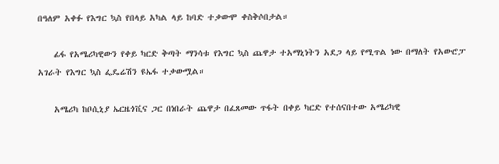በዓለም አቀፉ የእግር ኳስ የበላይ አካል ላይ ከባድ ተቃውሞ ቀስቅሶበታል።

    ፊፋ የአሜሪካዊውን የቀይ ካርድ ቅጣት ማንሳቱ የእግር ኳስ ጨዋታ ተአማኒነትን አደጋ ላይ የሚጥል ነው በማለት የአውሮፓ አገራት የእግር ኳስ ፌዴሬሽን ዩኤፋ ተቃውሟል።

    አሜሪካ ከቦሲኒያ ኤርዜጎቪና ጋር በነበራት ጨዋታ በፈጸመው ጥፋት በቀይ ካርድ የተሰናበተው አሜሪካዊ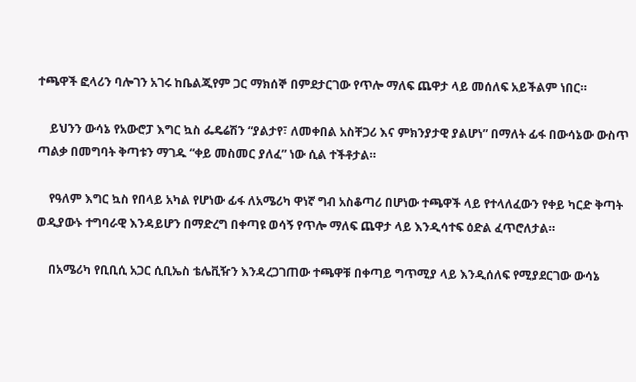ተጫዋች ፎላሪን ባሎገን አገሩ ከቤልጂየም ጋር ማክሰኞ በምደታርገው የጥሎ ማለፍ ጨዋታ ላይ መሰለፍ አይችልም ነበር።

    ይህንን ውሳኔ የአውሮፓ እግር ኳስ ፌዴሬሽን “ያልታየ፣ ለመቀበል አስቸጋሪ እና ምክንያታዊ ያልሆነ” በማለት ፊፋ በውሳኔው ውስጥ ጣልቃ በመግባት ቅጣቱን ማገዱ “ቀይ መስመር ያለፈ” ነው ሲል ተችቶታል።

    የዓለም እግር ኳስ የበላይ አካል የሆነው ፊፋ ለአሜሪካ ዋነኛ ግብ አስቆጣሪ በሆነው ተጫዋች ላይ የተላለፈውን የቀይ ካርድ ቅጣት ወዲያውኑ ተግባራዊ እንዳይሆን በማድረግ በቀጣዩ ወሳኝ የጥሎ ማለፍ ጨዋታ ላይ እንዲሳተፍ ዕድል ፈጥሮለታል።

    በአሜሪካ የቢቢሲ አጋር ሲቢኤስ ቴሌቪዥን እንዳረጋገጠው ተጫዋቹ በቀጣይ ግጥሚያ ላይ እንዲሰለፍ የሚያደርገው ውሳኔ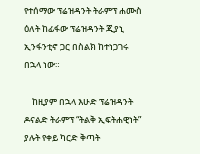የተሰማው ፕሬዝዳንት ትራምፕ ሐሙስ ዕለት ከፊፋው ፕሬዝዳንት ጂያኒ ኢንፋንቲኖ ጋር በስልክ ከተነጋገሩ በኋላ ነው።

    ከዚያም በኋላ እሁድ ፕሬዝዳንት ዶናልድ ትራምፕ “ትልቅ ኢፍትሐዊነት” ያሉት የቀይ ካርድ ቅጣት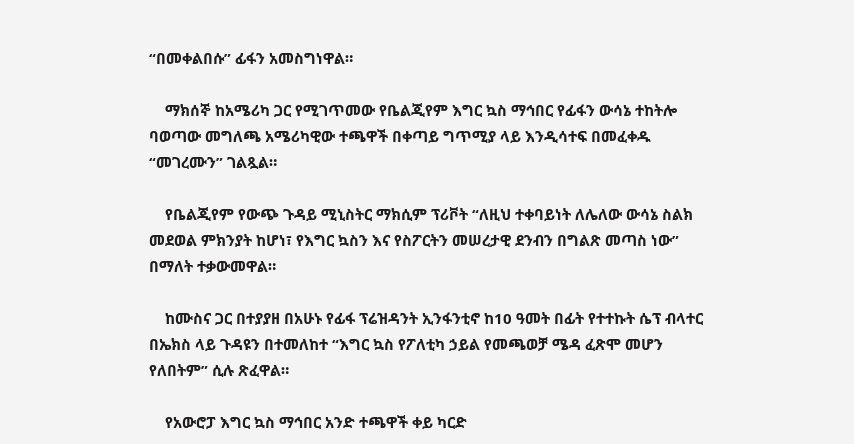“በመቀልበሱ” ፊፋን አመስግነዋል።

    ማክሰኞ ከአሜሪካ ጋር የሚገጥመው የቤልጂየም እግር ኳስ ማኅበር የፊፋን ውሳኔ ተከትሎ ባወጣው መግለጫ አሜሪካዊው ተጫዋች በቀጣይ ግጥሚያ ላይ እንዲሳተፍ በመፈቀዱ “መገረሙን” ገልጿል።

    የቤልጂየም የውጭ ጉዳይ ሚኒስትር ማክሲም ፕሪቮት “ለዚህ ተቀባይነት ለሌለው ውሳኔ ስልክ መደወል ምክንያት ከሆነ፣ የእግር ኳስን እና የስፖርትን መሠረታዊ ደንብን በግልጽ መጣስ ነው” በማለት ተቃውመዋል።

    ከሙስና ጋር በተያያዘ በአሁኑ የፊፋ ፕሬዝዳንት ኢንፋንቲኖ ከ10 ዓመት በፊት የተተኩት ሴፕ ብላተር በኤክስ ላይ ጉዳዩን በተመለከተ “እግር ኳስ የፖለቲካ ኃይል የመጫወቻ ሜዳ ፈጽሞ መሆን የለበትም” ሲሉ ጽፈዋል።

    የአውሮፓ እግር ኳስ ማኅበር አንድ ተጫዋች ቀይ ካርድ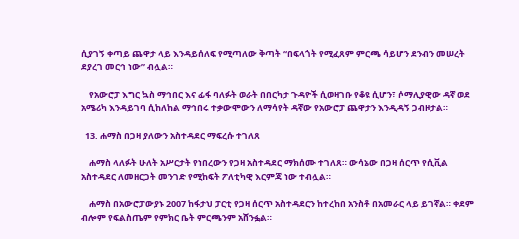ሲያገኝ ቀጣይ ጨዋታ ላይ እንዳይሰለፍ የሚጣለው ቅጣት “በፍላጎት የሚፈጸም ምርጫ ሳይሆን ደንብን መሠረት ደያረገ መርኅ ነው” ብሏል።

    የአውሮፓ እግር ኳስ ማኅበር እና ፊፋ ባለፉት ወራት በበርካታ ጉዳዮች ሲወዛገቡ የቆዩ ሲሆን፣ ሶማሊያዊው ዳኛ ወደ አሜሪካ እንዳይገባ ሲከለከል ማኅበሩ ተቃውሞውን ለማሳየት ዳኛው የአውሮፓ ጨዋታን እንዲዳኝ ጋብዞታል።

  13. ሐማስ በጋዛ ያለውን አስተዳደር ማፍረሱ ተገለጸ

    ሐማስ ላለፉት ሁለት አሥርታት የነበረውን የጋዛ አስተዳደር ማክሰሙ ተገለጸ። ውሳኔው በጋዛ ሰርጥ የሲቪል አስተዳደር ለመዘርጋት መንገድ የሚከፍት ፖለቲካዊ እርምጃ ነው ተብሏል።

    ሐማስ በአውሮፓውያኑ 2007 ከፋታህ ፓርቲ የጋዛ ሰርጥ አስተዳደርን ከተረከበ አንስቶ በአመራር ላይ ይገኛል። ቀደም ብሎም የፍልስጤም የምክር ቤት ምርጫንም አሸንፏል።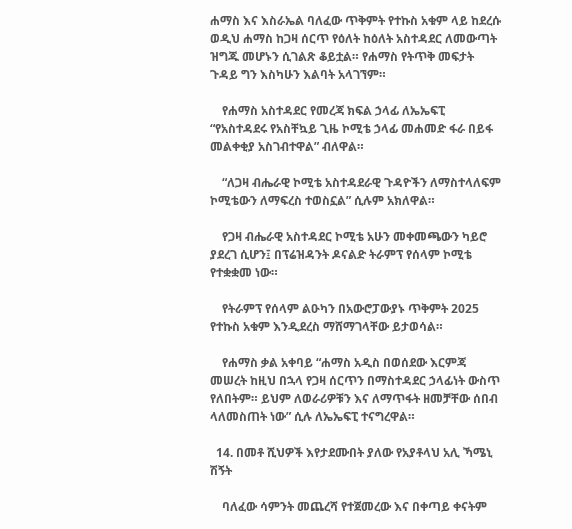ሐማስ እና እስራኤል ባለፈው ጥቅምት የተኩስ አቁም ላይ ከደረሱ ወዲህ ሐማስ ከጋዛ ሰርጥ የዕለት ከዕለት አስተዳደር ለመውጣት ዝግጁ መሆኑን ሲገልጽ ቆይቷል። የሐማስ የትጥቅ መፍታት ጉዳይ ግን እስካሁን እልባት አላገኘም።

    የሐማስ አስተዳደር የመረጃ ክፍል ኃላፊ ለኤኤፍፒ “የአስተዳደሩ የአስቸኳይ ጊዜ ኮሚቴ ኃላፊ መሐመድ ፋራ በይፋ መልቀቂያ አስገብተዋል” ብለዋል።

    “ለጋዛ ብሔራዊ ኮሚቴ አስተዳደራዊ ጉዳዮችን ለማስተላለፍም ኮሚቴውን ለማፍረስ ተወስኗል” ሲሉም አክለዋል።

    የጋዛ ብሔራዊ አስተዳደር ኮሚቴ አሁን መቀመጫውን ካይሮ ያደረገ ሲሆን፤ በፕሬዝዳንት ዶናልድ ትራምፕ የሰላም ኮሚቴ የተቋቋመ ነው።

    የትራምፕ የሰላም ልዑካን በአውሮፓውያኑ ጥቅምት 2025 የተኩስ አቁም እንዲደረስ ማሸማገላቸው ይታወሳል።

    የሐማስ ቃል አቀባይ “ሐማስ አዲስ በወሰደው እርምጃ መሠረት ከዚህ በኋላ የጋዛ ሰርጥን በማስተዳደር ኃላፊነት ውስጥ የለበትም። ይህም ለወራሪዎቹን እና ለማጥፋት ዘመቻቸው ሰበብ ላለመስጠት ነው” ሲሉ ለኤኤፍፒ ተናግረዋል።

  14. በመቶ ሺህዎች እየታደሙበት ያለው የአያቶላህ አሊ ኻሜኒ ሽኝት

    ባለፈው ሳምንት መጨረሻ የተጀመረው እና በቀጣይ ቀናትም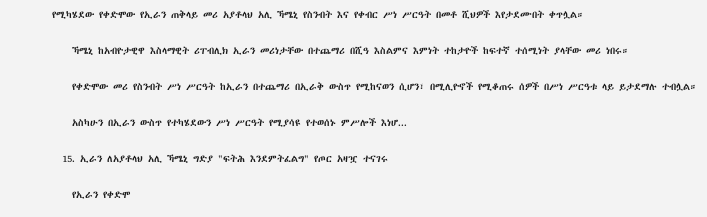የሚካሄደው የቀድሞው የኢራን ጠቅላይ መሪ አያቶላህ አሊ ኻሜኒ የስንብት እና የቀብር ሥነ ሥርዓት በመቶ ሺህዎች እየታደሙበት ቀጥሏል።

    ኻሜኒ ከአብዮታዊዋ እስላማዊት ሪፐብሊክ ኢራን መሪነታቸው በተጨማሪ በሺዓ እስልምና እምነት ተከታዮች ከፍተኛ ተሰሚነት ያላቸው መሪ ነበሩ።

    የቀድሞው መሪ የስንብት ሥነ ሥርዓት ከኢራን በተጨማሪ በኢራቅ ውስጥ የሚከናወን ሲሆን፣ በሚሊዮኖች የሚቆጠሩ ሰዎች በሥነ ሥርዓቱ ላይ ይታደማሉ ተብሏል።

    አስካሁን በኢራን ውስጥ የተካሄደውን ሥነ ሥርዓት የሚያሳዩ የተወሰኑ ምሥሎች እነሆ...

  15. ኢራን ለአያቶላህ አሊ ኻሜኒ ግድያ "ፍትሕ እንደምትፈልግ" የጦር አዛዧ ተናገሩ

    የኢራን የቀድሞ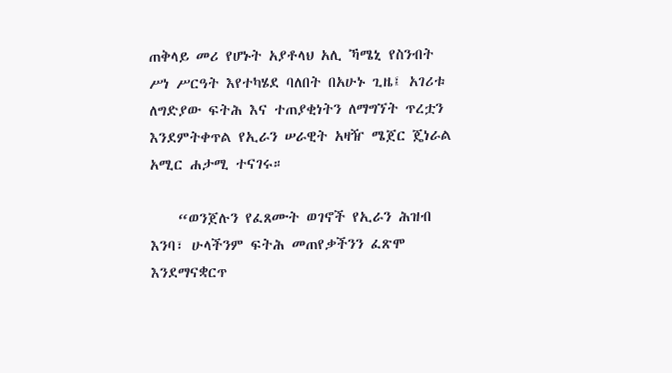ጠቅላይ መሪ የሆኑት አያቶላህ አሊ ኻሜኒ የስንብት ሥነ ሥርዓት እየተካሄደ ባለበት በአሁኑ ጊዜ፤ አገሪቱ ለግድያው ፍትሕ እና ተጠያቂነትን ለማግኘት ጥረቷን እንደምትቀጥል የኢራን ሠራዊት አዛዥ ሜጀር ጄነራል አሚር ሐታሚ ተናገሩ።

    “ወንጀሉን የፈጸሙት ወገኖች የኢራን ሕዝብ እንባ፣ ሁላችንም ፍትሕ መጠየቃችንን ፈጽሞ እንደማናቋርጥ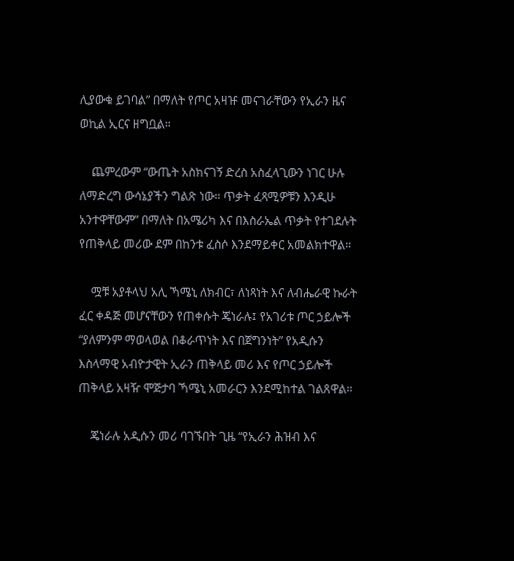ሊያውቁ ይገባል” በማለት የጦር አዛዡ መናገራቸውን የኢራን ዜና ወኪል ኢርና ዘግቧል።

    ጨምረውም “ውጤት አስክናገኝ ድረስ አስፈላጊውን ነገር ሁሉ ለማድረግ ውሳኔያችን ግልጽ ነው። ጥቃት ፈጻሚዎቹን እንዲሁ አንተዋቸውም” በማለት በአሜሪካ እና በእስራኤል ጥቃት የተገደሉት የጠቅላይ መሪው ደም በከንቱ ፈስሶ እንደማይቀር አመልክተዋል።

    ሟቹ አያቶላህ አሊ ኻሜኒ ለክብር፣ ለነጻነት እና ለብሔራዊ ኩራት ፈር ቀዳጅ መሆናቸውን የጠቀሱት ጄነራሉ፤ የአገሪቱ ጦር ኃይሎች “ያለምንም ማወላወል በቆራጥነት እና በጀግንነት” የአዲሱን እስላማዊ አብዮታዊት ኢራን ጠቅላይ መሪ እና የጦር ኃይሎች ጠቅላይ አዛዥ ሞጅታባ ኻሜኒ አመራርን እንደሚከተል ገልጸዋል።

    ጄነራሉ አዲሱን መሪ ባገኙበት ጊዜ “የኢራን ሕዝብ እና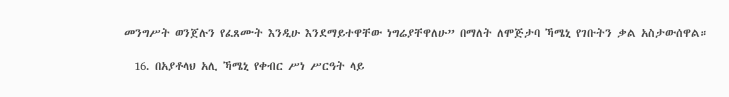መንግሥት ወንጀሉን የፈጸሙት እንዲሁ እንደማይተዋቸው ነግሬያቸዋለሁ” በማለት ለሞጅታባ ኻሜኒ የገቡትን ቃል አስታውሰዋል።

  16. በአያቶላህ አሊ ኻሜኒ የቀብር ሥነ ሥርዓት ላይ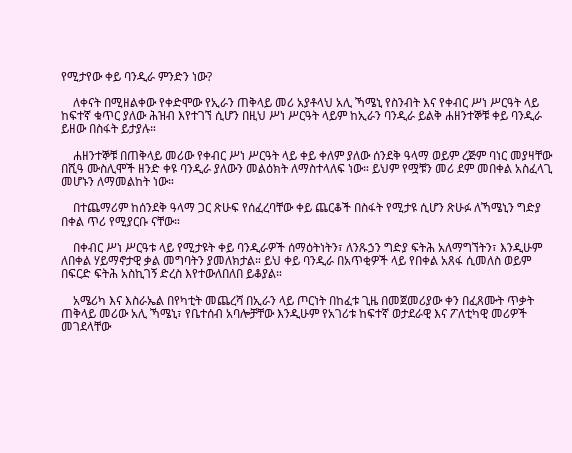የሚታየው ቀይ ባንዲራ ምንድን ነው?

    ለቀናት በሚዘልቀው የቀድሞው የኢራን ጠቅላይ መሪ አያቶላህ አሊ ኻሜኒ የስንብት እና የቀብር ሥነ ሥርዓት ላይ ከፍተኛ ቁጥር ያለው ሕዝብ እየተገኘ ሲሆን በዚህ ሥነ ሥርዓት ላይም ከኢራን ባንዲራ ይልቅ ሐዘንተኞቹ ቀይ ባንዲራ ይዘው በስፋት ይታያሉ።

    ሐዘንተኞቹ በጠቅላይ መሪው የቀብር ሥነ ሥርዓት ላይ ቀይ ቀለም ያለው ሰንደቅ ዓላማ ወይም ረጅም ባነር መያዛቸው በሺዓ ሙስሊሞች ዘንድ ቀዩ ባንዲራ ያለውን መልዕክት ለማስተላለፍ ነው። ይህም የሟቹን መሪ ደም መበቀል አስፈላጊ መሆኑን ለማመልከት ነው።

    በተጨማሪም ከሰንደቅ ዓላማ ጋር ጽሁፍ የሰፈረባቸው ቀይ ጨርቆች በስፋት የሚታዩ ሲሆን ጽሁፉ ለኻሜኒን ግድያ በቀል ጥሪ የሚያርቡ ናቸው።

    በቀብር ሥነ ሥርዓቱ ላይ የሚታዩት ቀይ ባንዲራዎች ሰማዕትነትን፣ ለንጹኃን ግድያ ፍትሕ አለማግኘትን፣ እንዲሁም ለበቀል ሃይማኖታዊ ቃል መግባትን ያመለክታል። ይህ ቀይ ባንዲራ በአጥቂዎች ላይ የበቀል አጸፋ ሲመለስ ወይም በፍርድ ፍትሕ አስኪገኝ ድረስ እየተውለበለበ ይቆያል።

    አሜሪካ እና እስራኤል በየካቲት መጨረሻ በኢራን ላይ ጦርነት በከፈቱ ጊዜ በመጀመሪያው ቀን በፈጸሙት ጥቃት ጠቅላይ መሪው አሊ ኻሜኒ፣ የቤተሰብ አባሎቻቸው እንዲሁም የአገሪቱ ከፍተኛ ወታደራዊ እና ፖለቲካዊ መሪዎች መገደላቸው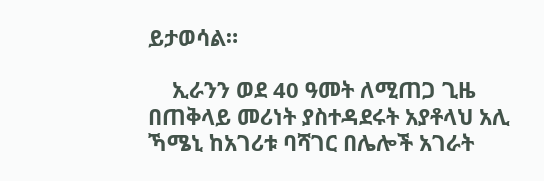ይታወሳል።

    ኢራንን ወደ 40 ዓመት ለሚጠጋ ጊዜ በጠቅላይ መሪነት ያስተዳደሩት አያቶላህ አሊ ኻሜኒ ከአገሪቱ ባሻገር በሌሎች አገራት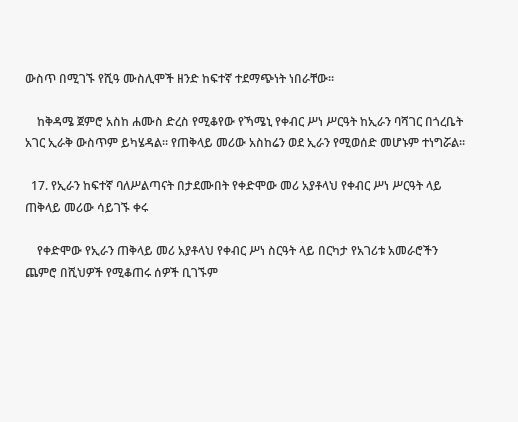ውስጥ በሚገኙ የሺዓ ሙስሊሞች ዘንድ ከፍተኛ ተደማጭነት ነበራቸው።

    ከቅዳሜ ጀምሮ አስከ ሐሙስ ድረስ የሚቆየው የኻሜኒ የቀብር ሥነ ሥርዓት ከኢራን ባሻገር በጎረቤት አገር ኢራቅ ውስጥም ይካሄዳል። የጠቅላይ መሪው አስከሬን ወደ ኢራን የሚወሰድ መሆኑም ተነግሯል።

  17. የኢራን ከፍተኛ ባለሥልጣናት በታደሙበት የቀድሞው መሪ አያቶላህ የቀብር ሥነ ሥርዓት ላይ ጠቅላይ መሪው ሳይገኙ ቀሩ

    የቀድሞው የኢራን ጠቅላይ መሪ አያቶላህ የቀብር ሥነ ስርዓት ላይ በርካታ የአገሪቱ አመራሮችን ጨምሮ በሺህዎች የሚቆጠሩ ሰዎች ቢገኙም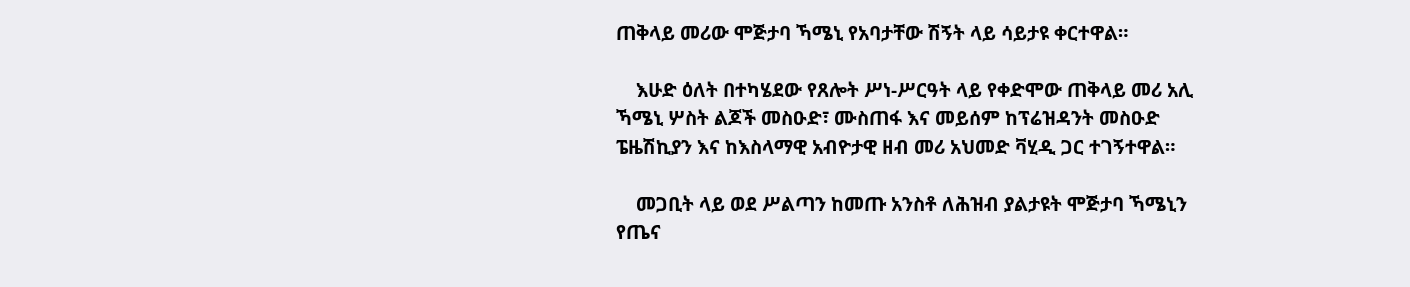ጠቅላይ መሪው ሞጅታባ ኻሜኒ የአባታቸው ሽኝት ላይ ሳይታዩ ቀርተዋል።

    እሁድ ዕለት በተካሄደው የጸሎት ሥነ-ሥርዓት ላይ የቀድሞው ጠቅላይ መሪ አሊ ኻሜኒ ሦስት ልጆች መስዑድ፣ ሙስጠፋ እና መይሰም ከፕሬዝዳንት መስዑድ ፔዜሽኪያን እና ከእስላማዊ አብዮታዊ ዘብ መሪ አህመድ ቫሂዲ ጋር ተገኝተዋል።

    መጋቢት ላይ ወደ ሥልጣን ከመጡ አንስቶ ለሕዝብ ያልታዩት ሞጅታባ ኻሜኒን የጤና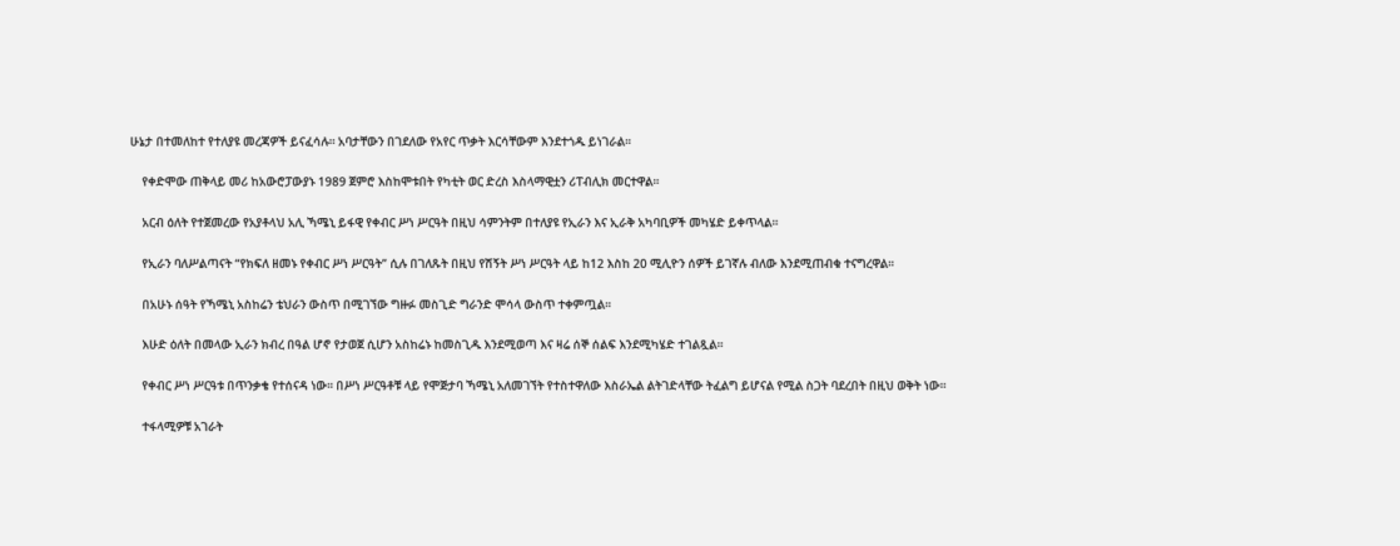ሁኔታ በተመለከተ የተለያዩ መረጃዎች ይናፈሳሉ። አባታቸውን በገደለው የአየር ጥቃት እርሳቸውም እንደተጎዱ ይነገራል።

    የቀድሞው ጠቅላይ መሪ ከአውሮፓውያኑ 1989 ጀምሮ እስከሞቱበት የካቲት ወር ድረስ እስላማዊቷን ሪፐብሊክ መርተዋል።

    አርብ ዕለት የተጀመረው የአያቶላህ አሊ ኻሜኒ ይፋዊ የቀብር ሥነ ሥርዓት በዚህ ሳምንትም በተለያዩ የኢራን እና ኢራቅ አካባቢዎች መካሄድ ይቀጥላል።

    የኢራን ባለሥልጣናት “የክፍለ ዘመኑ የቀብር ሥነ ሥርዓት” ሲሉ በገለጹት በዚህ የሽኝት ሥነ ሥርዓት ላይ ከ12 እስከ 20 ሚሊዮን ሰዎች ይገኛሉ ብለው እንደሚጠብቁ ተናግረዋል።

    በአሁኑ ሰዓት የኻሜኒ አስከሬን ቴህራን ውስጥ በሚገኘው ግዙፉ መስጊድ ግራንድ ሞሳላ ውስጥ ተቀምጧል።

    እሁድ ዕለት በመላው ኢራን ክብረ በዓል ሆኖ የታወጀ ሲሆን አስከሬኑ ከመስጊዱ እንደሚወጣ እና ዛሬ ሰኞ ሰልፍ እንደሚካሄድ ተገልጿል።

    የቀብር ሥነ ሥርዓቱ በጥንቃቄ የተሰናዳ ነው። በሥነ ሥርዓቶቹ ላይ የሞጅታባ ኻሜኒ አለመገኘት የተስተዋለው እስራኤል ልትገድላቸው ትፈልግ ይሆናል የሚል ስጋት ባደረበት በዚህ ወቅት ነው።

    ተፋላሚዎቹ አገራት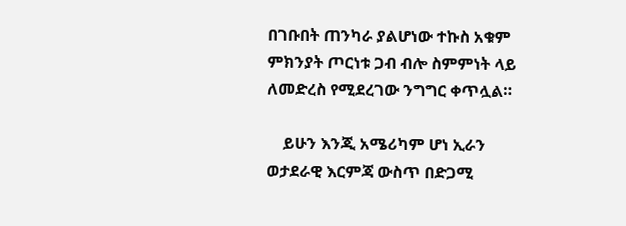በገቡበት ጠንካራ ያልሆነው ተኩስ አቁም ምክንያት ጦርነቱ ጋብ ብሎ ስምምነት ላይ ለመድረስ የሚደረገው ንግግር ቀጥሏል።

    ይሁን እንጂ አሜሪካም ሆነ ኢራን ወታደራዊ እርምጃ ውስጥ በድጋሚ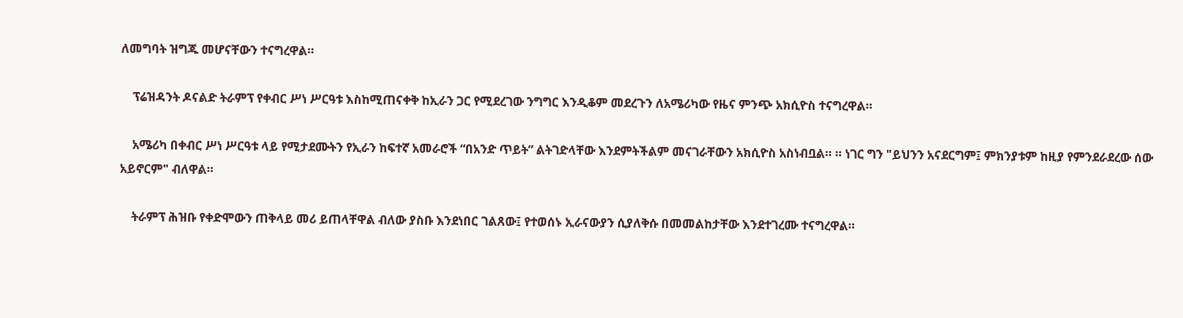ለመግባት ዝግጁ መሆናቸውን ተናግረዋል።

    ፕሬዝዳንት ዶናልድ ትራምፕ የቀብር ሥነ ሥርዓቱ እስከሚጠናቀቅ ከኢራን ጋር የሚደረገው ንግግር እንዲቆም መደረጉን ለአሜሪካው የዜና ምንጭ አክሲዮስ ተናግረዋል።

    አሜሪካ በቀብር ሥነ ሥርዓቱ ላይ የሚታደሙትን የኢራን ከፍተኛ አመራሮች “በአንድ ጥይት” ልትገድላቸው እንደምትችልም መናገራቸውን አክሲዮስ አስነብቧል። ። ነገር ግን "ይህንን አናደርግም፤ ምክንያቱም ከዚያ የምንደራደረው ሰው አይኖርም" ብለዋል።

    ትራምፕ ሕዝቡ የቀድሞውን ጠቅላይ መሪ ይጠላቸዋል ብለው ያስቡ እንደነበር ገልጸው፤ የተወሰኑ ኢራናውያን ሲያለቅሱ በመመልከታቸው እንደተገረሙ ተናግረዋል።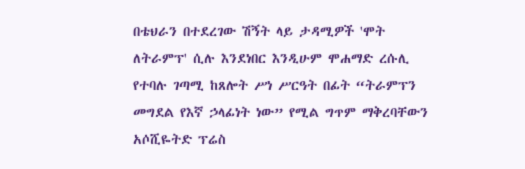በቴህራን በተደረገው ሽኝት ላይ ታዳሚዎች 'ሞት ለትራምፕ' ሲሉ እንደነበር እንዲሁም ሞሐማድ ረሱሊ የተባሉ ገጣሚ ከጸሎት ሥነ ሥርዓት በፊት “ትራምፕን መግደል የእኛ ኃላፊነት ነው” የሚል ግጥም ማቅረባቸውን አሶሺዬትድ ፕሬስ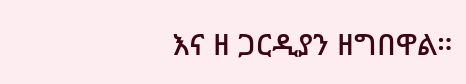እና ዘ ጋርዲያን ዘግበዋል።